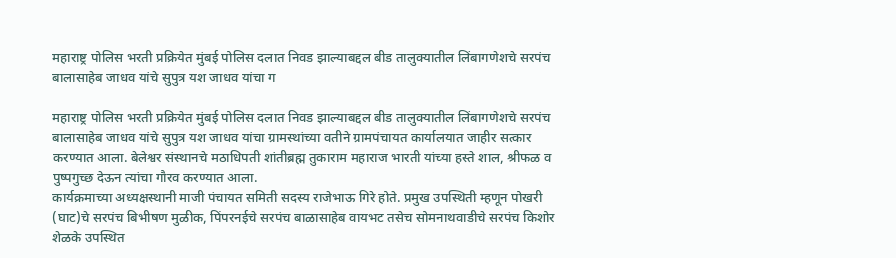महाराष्ट्र पोलिस भरती प्रक्रियेत मुंबई पोलिस दलात निवड झाल्याबद्दल बीड तालुक्यातील लिंबागणेशचे सरपंच बालासाहेब जाधव यांचे सुपुत्र यश जाधव यांचा ग

महाराष्ट्र पोलिस भरती प्रक्रियेत मुंबई पोलिस दलात निवड झाल्याबद्दल बीड तालुक्यातील लिंबागणेशचे सरपंच बालासाहेब जाधव यांचे सुपुत्र यश जाधव यांचा ग्रामस्थांच्या वतीने ग्रामपंचायत कार्यालयात जाहीर सत्कार करण्यात आला. बेलेश्वर संस्थानचे मठाधिपती शांतीब्रह्म तुकाराम महाराज भारती यांच्या हस्ते शाल, श्रीफळ व पुष्पगुच्छ देऊन त्यांचा गौरव करण्यात आला.
कार्यक्रमाच्या अध्यक्षस्थानी माजी पंचायत समिती सदस्य राजेभाऊ गिरे होते. प्रमुख उपस्थिती म्हणून पोखरी (घाट)चे सरपंच बिभीषण मुळीक, पिंपरनईचे सरपंच बाळासाहेब वायभट तसेच सोमनाथवाडीचे सरपंच किशोर शेळके उपस्थित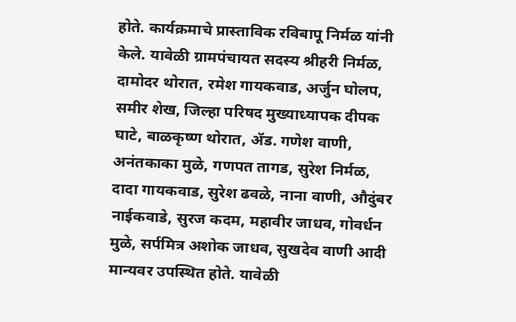होते. कार्यक्रमाचे प्रास्ताविक रविबापू निर्मळ यांनी केले. यावेळी ग्रामपंचायत सदस्य श्रीहरी निर्मळ, दामोदर थोरात, रमेश गायकवाड, अर्जुन घोलप, समीर शेख, जिल्हा परिषद मुख्याध्यापक दीपक घाटे, बाळकृष्ण थोरात, ॲड. गणेश वाणी, अनंतकाका मुळे, गणपत तागड, सुरेश निर्मळ, दादा गायकवाड, सुरेश ढवळे, नाना वाणी, औदुंबर नाईकवाडे, सुरज कदम, महावीर जाधव, गोवर्धन मुळे, सर्पमित्र अशोक जाधव, सुखदेव वाणी आदी मान्यवर उपस्थित होते. यावेळी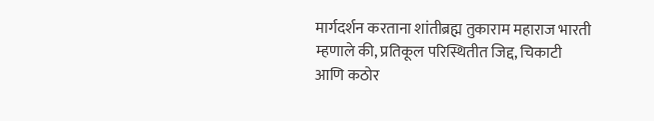मार्गदर्शन करताना शांतीब्रह्म तुकाराम महाराज भारती म्हणाले की, प्रतिकूल परिस्थितीत जिद्द, चिकाटी आणि कठोर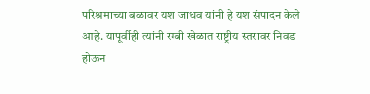परिश्रमाच्या बळावर यश जाधव यांनी हे यश संपादन केले आहे. यापूर्वीही त्यांनी रग्बी खेळात राष्ट्रीय स्तरावर निवड होऊन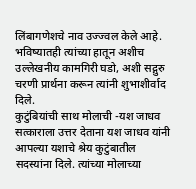लिंबागणेशचे नाव उज्ज्वल केले आहे. भविष्यातही त्यांच्या हातून अशीच उल्लेखनीय कामगिरी घडो, अशी सद्गुरु चरणी प्रार्थना करून त्यांनी शुभाशीर्वाद दिले.
कुटुंबियांची साथ मोलाची -यश जाधव
सत्काराला उत्तर देताना यश जाधव यांनी आपल्या यशाचे श्रेय कुटुंबातील सदस्यांना दिले. त्यांच्या मोलाच्या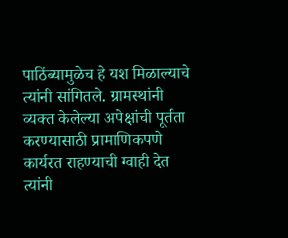पाठिंब्यामुळेच हे यश मिळाल्याचे त्यांनी सांगितले. ग्रामस्थांनी व्यक्त केलेल्या अपेक्षांची पूर्तता करण्यासाठी प्रामाणिकपणे कार्यरत राहण्याची ग्वाही देत त्यांनी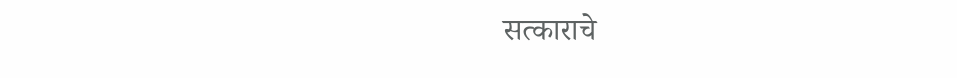सत्काराचे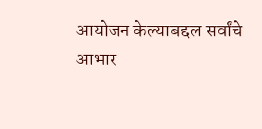आयोजन केल्याबद्दल सर्वांचे आभार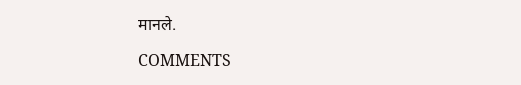मानले.

COMMENTS